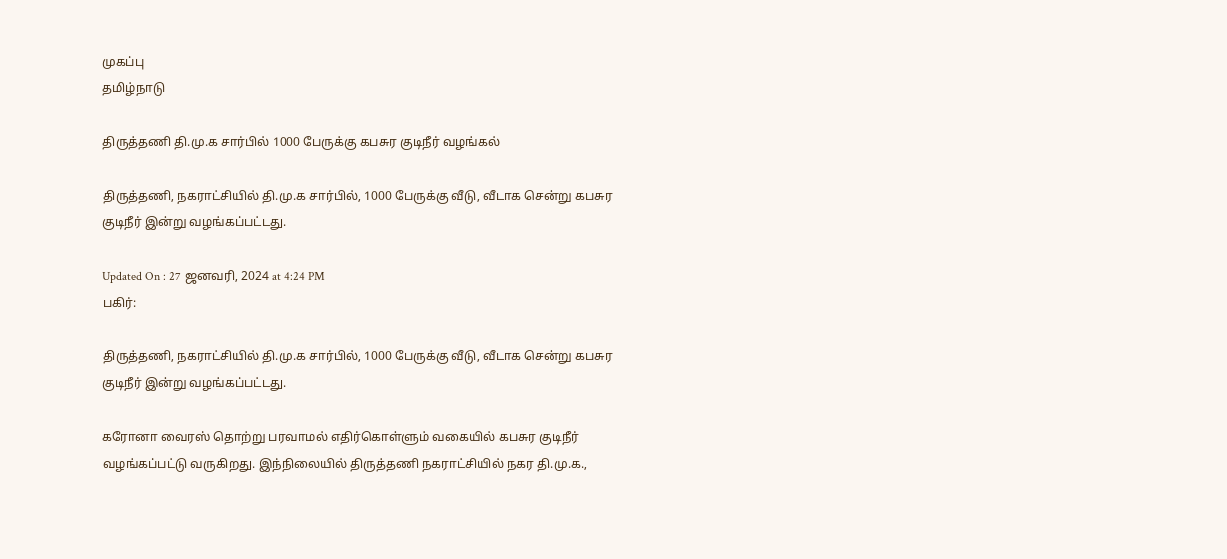முகப்பு
தமிழ்நாடு

திருத்தணி தி.மு.க சார்பில் 1000 பேருக்கு கபசுர குடிநீர் வழங்கல்

திருத்தணி, நகராட்சியில் தி.மு.க சார்பில், 1000 பேருக்கு வீடு, வீடாக சென்று கபசுர குடிநீர் இன்று வழங்கப்பட்டது.

Updated On : 27 ஜனவரி, 2024 at 4:24 PM
பகிர்:

திருத்தணி, நகராட்சியில் தி.மு.க சார்பில், 1000 பேருக்கு வீடு, வீடாக சென்று கபசுர குடிநீர் இன்று வழங்கப்பட்டது.

கரோனா வைரஸ் தொற்று பரவாமல் எதிர்கொள்ளும் வகையில் கபசுர குடிநீர் வழங்கப்பட்டு வருகிறது. இந்நிலையில் திருத்தணி நகராட்சியில் நகர தி.மு.க.,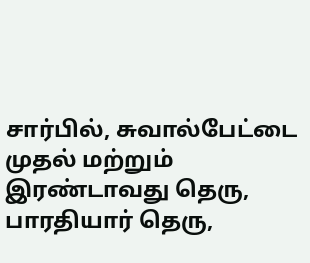சார்பில், சுவால்பேட்டை முதல் மற்றும் இரண்டாவது தெரு, பாரதியார் தெரு,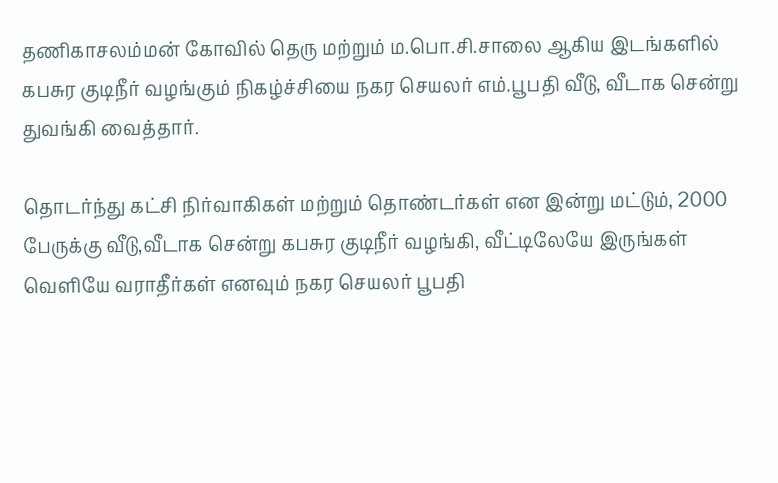தணிகாசலம்மன் கோவில் தெரு மற்றும் ம.பொ.சி.சாலை ஆகிய இடங்களில் கபசுர குடிநீர் வழங்கும் நிகழ்ச்சியை நகர செயலர் எம்.பூபதி வீடு, வீடாக சென்று துவங்கி வைத்தார்.

தொடர்ந்து கட்சி நிர்வாகிகள் மற்றும் தொண்டர்கள் என இன்று மட்டும், 2000 பேருக்கு வீடு,வீடாக சென்று கபசுர குடிநீர் வழங்கி, வீட்டிலேயே இருங்கள் வெளியே வராதீர்கள் எனவும் நகர செயலர் பூபதி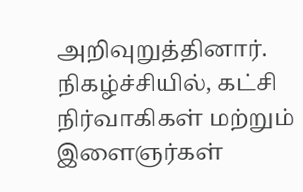அறிவுறுத்தினார். நிகழ்ச்சியில், கட்சி நிர்வாகிகள் மற்றும் இளைஞர்கள்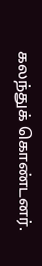கலந்துக் கொண்டனர்.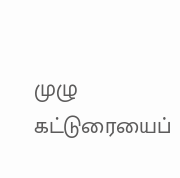முழு கட்டுரையைப்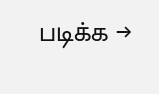படிக்க →